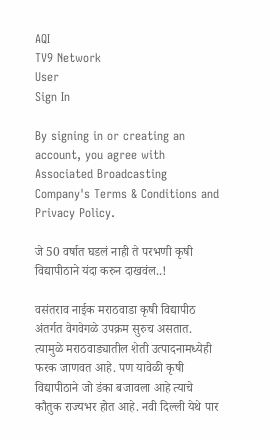AQI
TV9 Network
User
Sign In

By signing in or creating an account, you agree with Associated Broadcasting Company's Terms & Conditions and Privacy Policy.

जे 50 वर्षात घडलं नाही ते परभणी कृषी विद्यापीठाने यंदा करुन दाखवंल..!

वसंतराव नाईक मराठवाडा कृषी विद्यापीठ अंतर्गत वेगवेगळे उपक्रम सुरुच असतात. त्यामुळे मराठवाड्यातील शेती उत्पादनामध्येही फरक जाणवत आहे. पण यावेळी कृषी विद्यापीठाने जो डंका बजावला आहे त्याचे कौतुक राज्यभर होत आहे. नवी दिल्ली येथे पार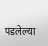पडलेल्या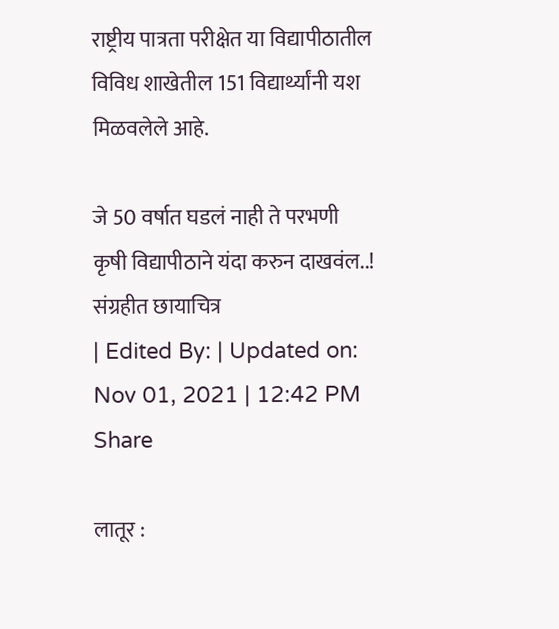राष्ट्रीय पात्रता परीक्षेत या विद्यापीठातील विविध शाखेतील 151 विद्यार्थ्यांनी यश मिळवलेले आहे.

जे 50 वर्षात घडलं नाही ते परभणी कृषी विद्यापीठाने यंदा करुन दाखवंल..!
संग्रहीत छायाचित्र
| Edited By: | Updated on: Nov 01, 2021 | 12:42 PM
Share

लातूर :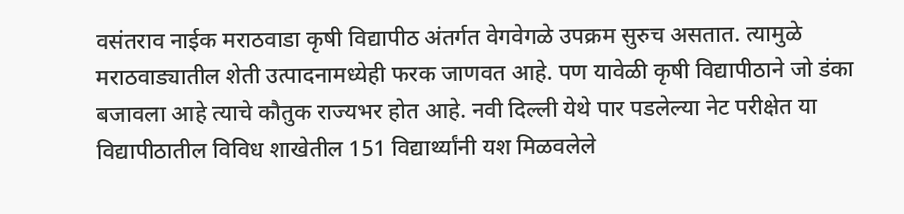वसंतराव नाईक मराठवाडा कृषी विद्यापीठ अंतर्गत वेगवेगळे उपक्रम सुरुच असतात. त्यामुळे मराठवाड्यातील शेती उत्पादनामध्येही फरक जाणवत आहे. पण यावेळी कृषी विद्यापीठाने जो डंका बजावला आहे त्याचे कौतुक राज्यभर होत आहे. नवी दिल्ली येथे पार पडलेल्या नेट परीक्षेत या विद्यापीठातील विविध शाखेतील 151 विद्यार्थ्यांनी यश मिळवलेले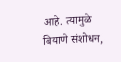आहे. त्यामुळे बियाणे संशोधन,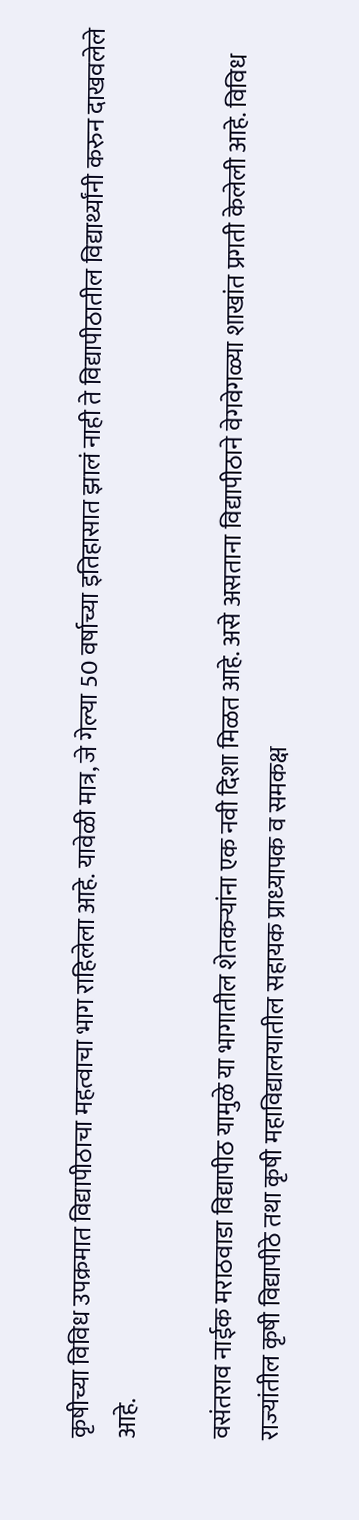कृषीच्या विविध उपक्रमात विद्यापीठाचा महत्वाचा भाग राहिलेला आहे. यावेळी मात्र, जे गेल्या 50 वर्षाच्या इतिहासात झालं नाही ते विद्यापीठातील विद्यार्थ्यांनी करुन दाखवलेले आहे.

वसंतराव नाईक मराठवाडा विद्यापीठ यामुळे या भागातील शेतकऱ्यांना एक नवी दिशा मिळत आहे. असे असताना विद्यापीठाने वेगवेगळ्या शाखांत प्रगती केलेली आहे. विविध राज्‍यांतील कृषी विद्यापीठे तथा कृषी महाविद्यालयातील सहायक प्राध्‍यापक व समकक्ष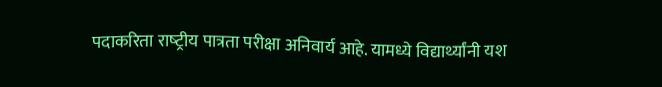पदाकरिता राष्‍ट्रीय पात्रता परीक्षा अनिवार्य आहे. यामध्ये विद्यार्थ्यांनी यश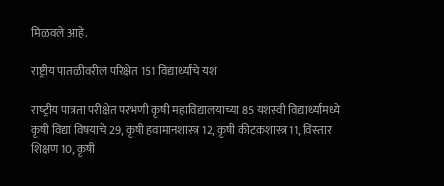मिळवले आहे.

राष्ट्रीय पातळीवरील परिक्षेत 151 विद्यार्थ्यांचे यश

राष्‍ट्रीय पात्रता परीक्षेत परभणी कृषी महाविद्यालयाच्या 85 यशस्वी विद्यार्थ्यांमध्ये कृषी विद्या विषयाचे 29, कृषी हवामानशास्‍त्र 12, कृषी कीटकशास्त्र 11, विस्‍तार शिक्षण 10, कृषी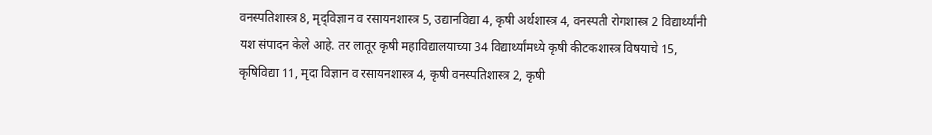वनस्पतिशास्त्र 8, मृद्‌विज्ञान व रसायनशास्‍त्र 5, उद्यानविद्या 4, कृषी अर्थशास्‍त्र 4, वनस्‍पती रोगशास्‍त्र 2 विद्यार्थ्‍यांनी यश संपादन केले आहे. तर लातूर कृषी महाविद्यालयाच्या 34 विद्यार्थ्यांमध्ये कृषी कीटकशास्त्र विषयाचे 15, कृषिविद्या 11, मृदा विज्ञान व रसायनशास्‍त्र 4, कृषी वनस्पतिशास्त्र 2, कृषी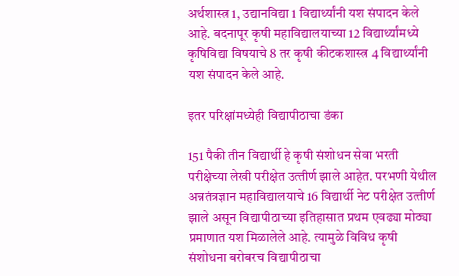अर्थशास्‍त्र 1, उद्यानविद्या 1 विद्यार्थ्‍यांनी यश संपादन केले आहे. बदनापूर कृषी महाविद्यालयाच्या 12 विद्यार्थ्यांमध्ये कृषिविद्या विषयाचे 8 तर कृषी कीटकशास्त्र 4 विद्यार्थ्‍यांनी यश संपादन केले आहे.

इतर परिक्षांमध्येही विद्यापीठाचा डंका

151 पैकी तीन विद्यार्थी हे कृषी संशोधन सेवा भरती परीक्षेच्‍या लेखी परीक्षेत उत्‍तीर्ण झाले आहेत. परभणी येथील अन्नतंत्रज्ञान महाविद्यालयाचे 16 विद्यार्थी नेट परीक्षेत उत्‍तीर्ण झाले असून विद्यापीठाच्या इतिहासात प्रथम एवढ्या मोठ्या प्रमाणात यश मिळालेले आहे. त्यामुळे विविध कृषी संशोधना बरोबरच विद्यापीठाचा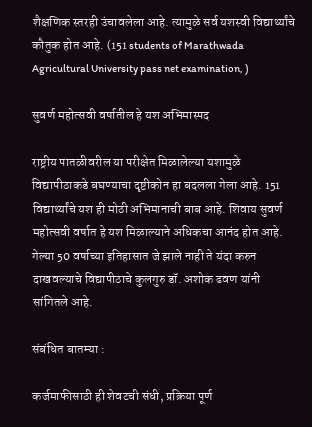शैक्षणिक स्तरही उंचावलेला आहे. त्यामुळे सर्व यशस्वी विद्यार्थ्यांचे कौतुक होत आहे. (151 students of Marathwada Agricultural University pass net examination, )

सुवर्ण महोत्सवी वर्षातील हे यश अभिमास्पद

राष्ट्रीय पातळीवरील या परीक्षेत मिळालेल्या यशामुळे विद्यापीठाकडे बघण्याचा दृष्टीकोन हा बदलला गेला आहे. 151 विद्यार्थ्यांचे यश ही मोठी अभिमानाची बाब आहे. शिवाय सुवर्ण महोत्सवी वर्षात हे यश मिळाल्याने अधिकचा आनंद होत आहे. गेल्या 50 वर्षाच्या इतिहासात जे झाले नाही ते यंदा करुन दाखवल्याचे विद्यापीठाचे कुलगुरु डॉ. अशोक ढवण यांनी सांगितले आहे.

संबंधित बातम्या :

कर्जमाफीसाठी ही शेवटची संधी, प्रक्रिया पूर्ण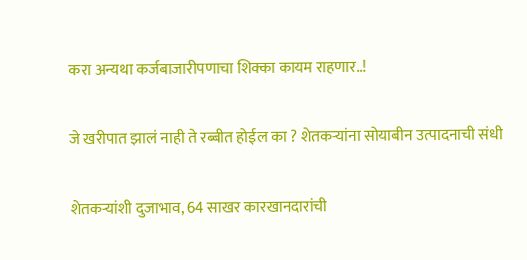करा अन्यथा कर्जबाजारीपणाचा शिक्का कायम राहणार..!

जे खरीपात झालं नाही ते रब्बीत होईल का ? शेतकऱ्यांना सोयाबीन उत्पादनाची संधी

शेतकऱ्यांशी दुजाभाव, 64 साखर कारखानदारांची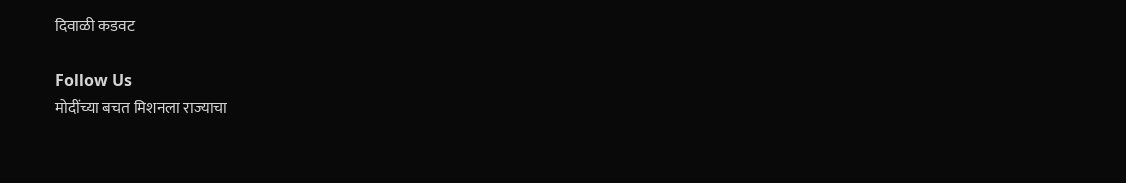दिवाळी कडवट

Follow Us
मोदींच्या बचत मिशनला राज्याचा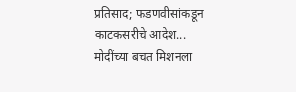प्रतिसाद; फडणवीसांकडून काटकसरीचे आदेश...
मोदींच्या बचत मिशनला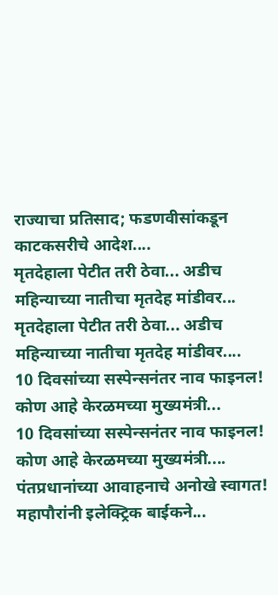राज्याचा प्रतिसाद; फडणवीसांकडून काटकसरीचे आदेश....
मृतदेहाला पेटीत तरी ठेवा... अडीच महिन्याच्या नातीचा मृतदेह मांडीवर...
मृतदेहाला पेटीत तरी ठेवा... अडीच महिन्याच्या नातीचा मृतदेह मांडीवर....
10 दिवसांच्या सस्पेन्सनंतर नाव फाइनल! कोण आहे केरळमच्या मुख्यमंत्री...
10 दिवसांच्या सस्पेन्सनंतर नाव फाइनल! कोण आहे केरळमच्या मुख्यमंत्री....
पंतप्रधानांच्या आवाहनाचे अनोखे स्वागत! महापौरांनी इलेक्ट्रिक बाईकने...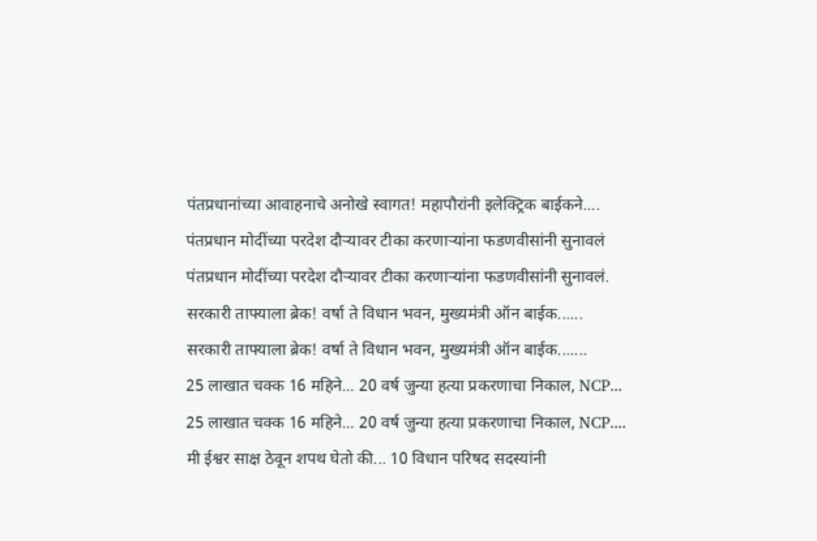पंतप्रधानांच्या आवाहनाचे अनोखे स्वागत! महापौरांनी इलेक्ट्रिक बाईकने....
पंतप्रधान मोदींच्या परदेश दौऱ्यावर टीका करणाऱ्यांना फडणवीसांनी सुनावलं
पंतप्रधान मोदींच्या परदेश दौऱ्यावर टीका करणाऱ्यांना फडणवीसांनी सुनावलं.
सरकारी ताफ्याला ब्रेक! वर्षा ते विधान भवन, मुख्यमंत्री ऑन बाईक......
सरकारी ताफ्याला ब्रेक! वर्षा ते विधान भवन, मुख्यमंत्री ऑन बाईक.......
25 लाखात चक्क 16 महिने... 20 वर्ष जुन्या हत्या प्रकरणाचा निकाल, NCP...
25 लाखात चक्क 16 महिने... 20 वर्ष जुन्या हत्या प्रकरणाचा निकाल, NCP....
मी ईश्वर साक्ष ठेवून शपथ घेतो की... 10 विधान परिषद सदस्यांनी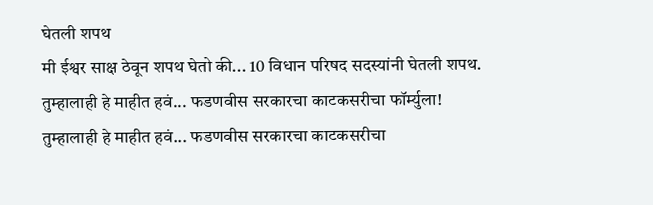घेतली शपथ
मी ईश्वर साक्ष ठेवून शपथ घेतो की... 10 विधान परिषद सदस्यांनी घेतली शपथ.
तुम्हालाही हे माहीत हवं... फडणवीस सरकारचा काटकसरीचा फॉर्म्युला!
तुम्हालाही हे माहीत हवं... फडणवीस सरकारचा काटकसरीचा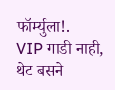फॉर्म्युला!.
VIP गाडी नाही, थेट बसने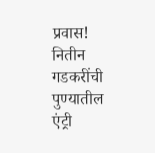प्रवास! नितीन गडकरींची पुण्यातील एंट्री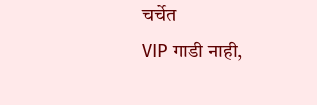चर्चेत
VIP गाडी नाही,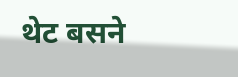थेट बसने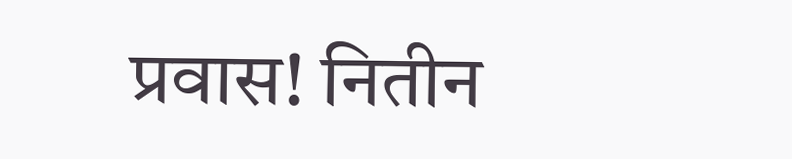प्रवास! नितीन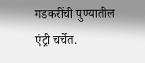गडकरींची पुण्यातील एंट्री चर्चेत.